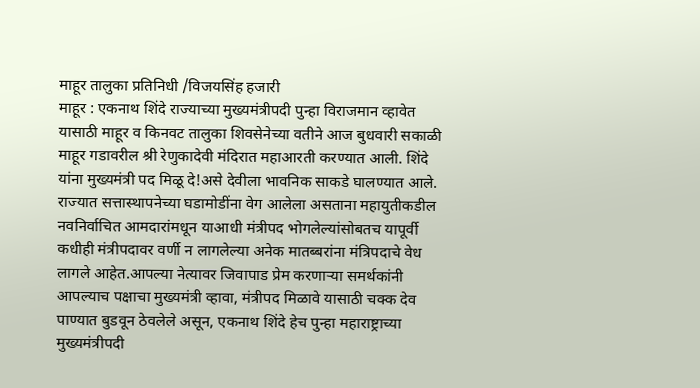माहूर तालुका प्रतिनिधी /विजयसिंह हजारी
माहूर : एकनाथ शिंदे राज्याच्या मुख्यमंत्रीपदी पुन्हा विराजमान व्हावेत यासाठी माहूर व किनवट तालुका शिवसेनेच्या वतीने आज बुधवारी सकाळी माहूर गडावरील श्री रेणुकादेवी मंदिरात महाआरती करण्यात आली. शिंदे यांना मुख्यमंत्री पद मिळू दे!असे देवीला भावनिक साकडे घालण्यात आले.
राज्यात सत्तास्थापनेच्या घडामोडींना वेग आलेला असताना महायुतीकडील नवनिर्वाचित आमदारांमधून याआधी मंत्रीपद भोगलेल्यांसोबतच यापूर्वी कधीही मंत्रीपदावर वर्णी न लागलेल्या अनेक मातब्बरांना मंत्रिपदाचे वेध लागले आहेत.आपल्या नेत्यावर जिवापाड प्रेम करणाऱ्या समर्थकांनी आपल्याच पक्षाचा मुख्यमंत्री व्हावा, मंत्रीपद मिळावे यासाठी चक्क देव पाण्यात बुडवून ठेवलेले असून, एकनाथ शिंदे हेच पुन्हा महाराष्ट्राच्या मुख्यमंत्रीपदी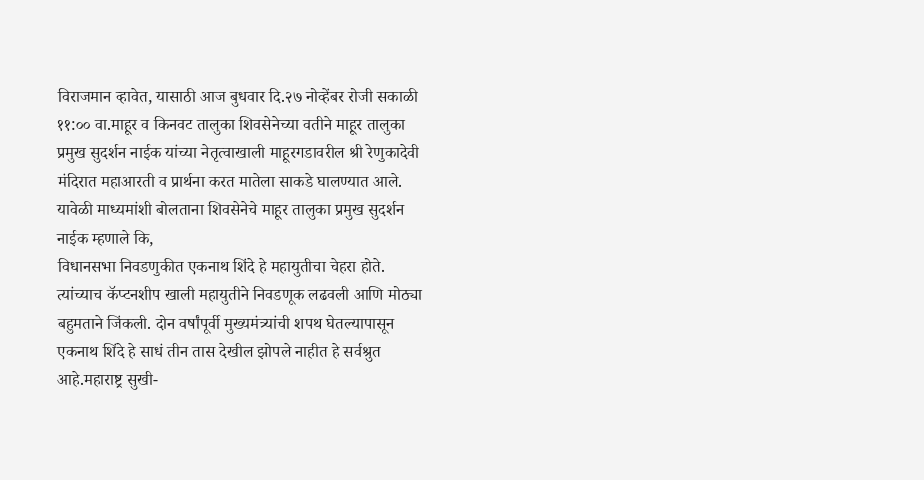विराजमान व्हावेत, यासाठी आज बुधवार दि.२७ नोव्हेंबर रोजी सकाळी ११:०० वा.माहूर व किनवट तालुका शिवसेनेच्या वतीने माहूर तालुका प्रमुख सुदर्शन नाईक यांच्या नेतृत्वाखाली माहूरगडावरील श्री रेणुकादेवी मंदिरात महाआरती व प्रार्थना करत मातेला साकडे घालण्यात आले.
यावेळी माध्यमांशी बोलताना शिवसेनेचे माहूर तालुका प्रमुख सुदर्शन नाईक म्हणाले कि,
विधानसभा निवडणुकीत एकनाथ शिंदे हे महायुतीचा चेहरा होते. त्यांच्याच कॅप्टनशीप खाली महायुतीने निवडणूक लढवली आणि मोठ्या बहुमताने जिंकली. दोन वर्षांपूर्वी मुख्यमंत्र्यांची शपथ घेतल्यापासून एकनाथ शिंदे हे साधं तीन तास देखील झोपले नाहीत हे सर्वश्रुत आहे.महाराष्ट्र सुखी-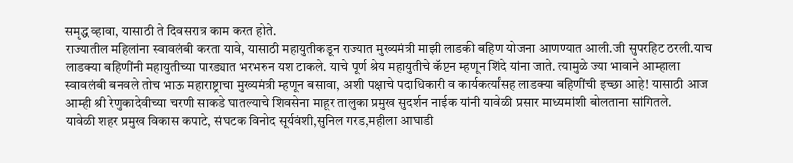समृद्ध व्हावा, यासाठी ते दिवसरात्र काम करत होते.
राज्यातील महिलांना स्वावलंबी करता यावे, यासाठी महायुतीकडून राज्यात मुख्यमंत्री माझी लाडकी बहिण योजना आणण्यात आली.जी सुपरहिट ठरली.याच लाडक्या बहिणींनी महायुतीच्या पारड्यात भरभरुन यश टाकले. याचे पूर्ण श्रेय महायुतीचे कॅप्टन म्हणून शिंदे यांना जाते. त्यामुळे ज्या भावाने आम्हाला स्वावलंबी बनवले तोच भाऊ महाराष्ट्राचा मुख्यमंत्री म्हणून बसावा, अशी पक्षाचे पदाधिकारी व कार्यकर्त्यांसह लाडक्या बहिणींची इच्छा आहे! यासाठी आज आम्ही श्री रेणुकादेवीच्या चरणी साकडे घातल्याचे शिवसेना माहूर तालुका प्रमुख सुदर्शन नाईक यांनी यावेळी प्रसार माध्यमांशी बोलताना सांगितले.
यावेळी शहर प्रमुख विकास कपाटे, संघटक विनोद सूर्यवंशी,सुनिल गरड,महीला आघाडी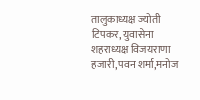तालुकाध्यक्ष ज्योती टिपकर, युवासेना शहराध्यक्ष विजयराणा हजारी,पवन शर्मा,मनोज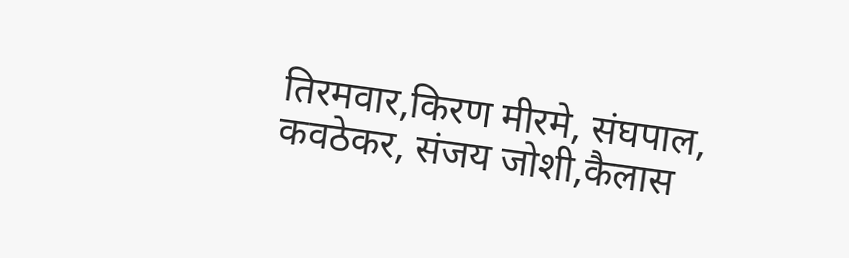तिरमवार,किरण मीरमे, संघपाल,
कवठेकर, संजय जोशी,कैलास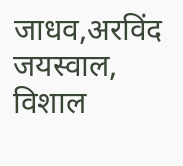जाधव,अरविंद जयस्वाल, विशाल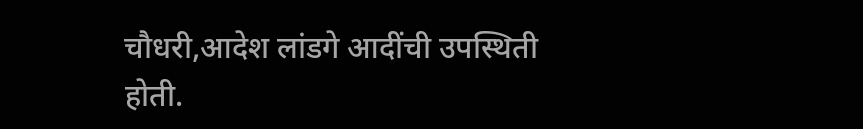चौधरी,आदेश लांडगे आदींची उपस्थिती होती.